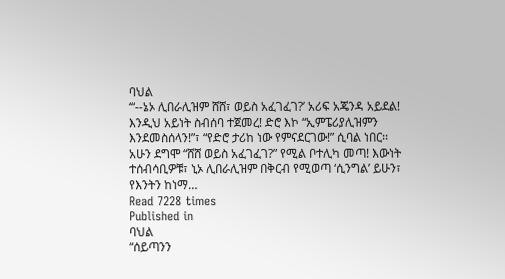ባህል
‘“--ኔኦ ሊበራሊዝም ሸሸ፣ ወይስ አፈገፈገ?’ አሪፍ አጄንዳ አይደል! እንዲህ አይነት ስብሰባ ተጀመረ! ድሮ እኮ “ኢምፔሪያሊዝምን እንደመስሰላን!”፣ “የድሮ ታሪከ ነው የምናደርገው!” ሲባል ነበር፡፡ አሁን ደግሞ “ሸሸ ወይስ አፈገፈገ?” የሚል ቦተሊካ መጣ! እውነት ተሰብሳቢዎቹ፣ ኒኦ ሊበራሊዝም በቅርብ የሚወጣ ‘ሲንግል’ ይሁን፣ የእንትን ከነማ…
Read 7228 times
Published in
ባህል
“ሰይጣንን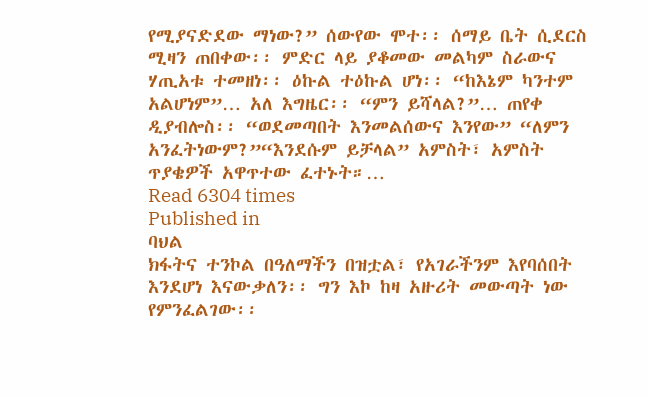የሚያናድደው ማነው?” ሰውየው ሞተ፡፡ ሰማይ ቤት ሲደርስ ሚዛን ጠበቀው፡፡ ምድር ላይ ያቆመው መልካም ስራውና ሃጢአቱ ተመዘነ፡፡ ዕኩል ተዕኩል ሆነ፡፡ “ከእኔም ካንተም አልሆነም”… አለ እግዜር፡፡ “ምን ይሻላል?”… ጠየቀ ዲያብሎስ፡፡ “ወደመጣበት እንመልሰውና እንየው” “ለምን አንፈትነውም?”“እንደሱም ይቻላል” አምስት፣ አምስት ጥያቄዎች አዋጥተው ፈተኑት።…
Read 6304 times
Published in
ባህል
ክፋትና ተንኮል በዓለማችን በዝቷል፣ የአገራችንም እየባሰበት እንደሆነ እናውቃለን፡፡ ግን እኮ ከዛ አዙሪት መውጣት ነው የምንፈልገው፡፡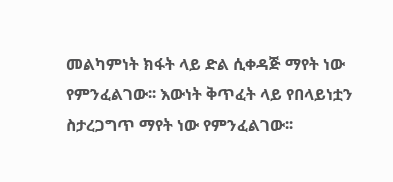መልካምነት ክፋት ላይ ድል ሲቀዳጅ ማየት ነው የምንፈልገው፡፡ እውነት ቅጥፈት ላይ የበላይነቷን ስታረጋግጥ ማየት ነው የምንፈልገው፡፡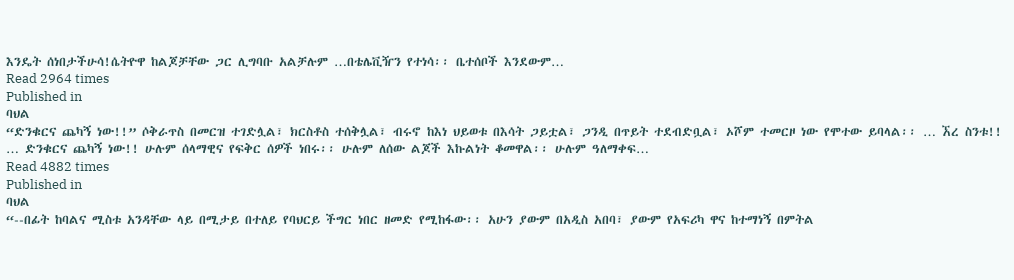እንዴት ሰነበታችሁሳ!ሴትዮዋ ከልጆቻቸው ጋር ሊግባቡ አልቻሉም …በቴሌቪዥን የተነሳ፡፡ ቤተሰቦች እንደውም…
Read 2964 times
Published in
ባህል
“ድንቁርና ጨካኝ ነው!!” ሶቅራጥስ በመርዝ ተገድሏል፣ ክርስቶስ ተሰቅሏል፣ ብሩኖ ከእነ ህይወቱ በእሳት ጋይቷል፣ ጋንዲ በጥይት ተደብድቧል፣ ኦሾም ተመርዞ ነው የሞተው ይባላል፡፡ … ኧረ ስንቱ!! … ድንቁርና ጨካኝ ነው!! ሁሉም ሰላማዊና የፍቅር ሰዎች ነበሩ፡፡ ሁሉም ለሰው ልጆች እኩልነት ቆመዋል፡፡ ሁሉም ዓለማቀፍ…
Read 4882 times
Published in
ባህል
“--በፊት ከባልና ሚስቱ አንዳቸው ላይ በሚታይ በተለይ የባህርይ ችግር ነበር ዘመድ የሚከፋው፡፡ አሁን ያውም በአዲስ አበባ፣ ያውም የአፍሪካ ዋና ከተማነኝ በምትል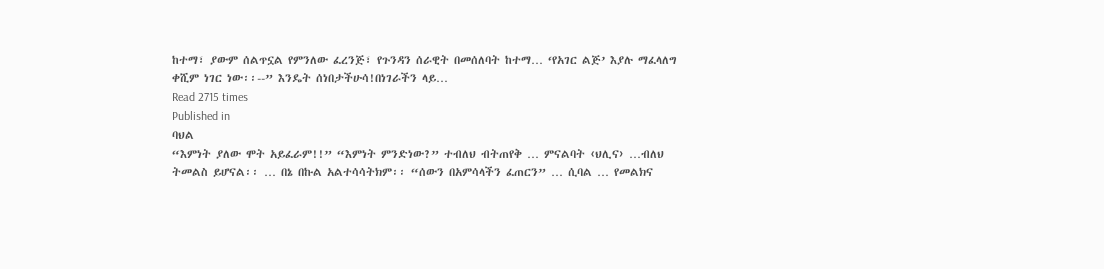ከተማ፣ ያውም ሰልጥኗል የምንለው ፈረንጅ፣ የጉንዳን ሰራዊት በመሰለባት ከተማ… ‘የአገር ልጅ’ እያሉ ማፈላለግ ቀሺም ነገር ነው፡፡--” እንዴት ሰነበታችሁሳ!በነገራችን ላይ…
Read 2715 times
Published in
ባህል
“እምነት ያለው ሞት አይፈራም!!” “እምነት ምንድነው?” ተብለህ ብትጠየቅ … ምናልባት ‹ህሊና› …ብለህ ትመልስ ይሆናል፡፡ … በኔ በኩል አልተሳሳትክም፡፡ “ሰውን በአምሳላችን ፈጠርን” … ሲባል … የመልክና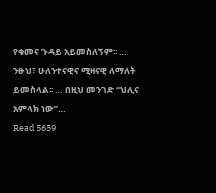የቁመና ጉዳይ አይመስለኝም፡፡ … ንፁህ፣ ሁለንተናዊና ሚዛናዊ ለማለት ይመስላል፡፡ … በዚህ መንገድ “ህሊና አምላክ ነው”…
Read 5659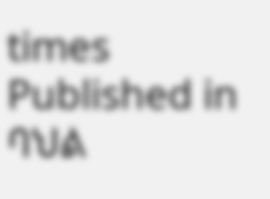times
Published in
ባህል